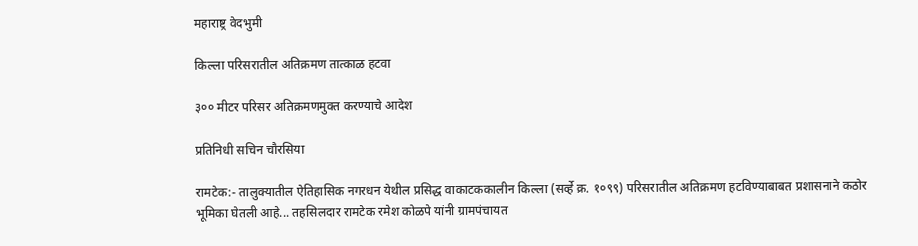महाराष्ट्र वेदभुमी

किल्ला परिसरातील अतिक्रमण तात्काळ हटवा

३०० मीटर परिसर अतिक्रमणमुक्त करण्याचे आदेश

प्रतिनिधी सचिन चौरसिया

रामटेक:- तालुक्यातील ऐतिहासिक नगरधन येथील प्रसिद्ध वाकाटककालीन किल्ला (सर्व्हे क्र. १०९९) परिसरातील अतिक्रमण हटविण्याबाबत प्रशासनाने कठोर भूमिका घेतली आहे... तहसिलदार रामटेक रमेश कोळपे यांनी ग्रामपंचायत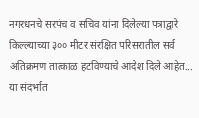नगरधनचे सरपंच व सचिव यांना दिलेल्या पत्राद्वारे किल्ल्याच्या ३०० मीटर संरक्षित परिसरातील सर्व अतिक्रमण तात्काळ हटविण्याचे आदेश दिले आहेत... या संदर्भात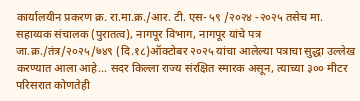कार्यालयीन प्रकरण क्र. रा.मा.क्र./आर. टी. एस- ५९ /२०२४ -२०२५ तसेच मा. सहाय्यक संचालक (पुरातत्व), नागपूर विभाग, नागपूर यांचे पत्र जा.क्र./तंत्र/२०२५/७४९ (दि.१८)ऑक्टोबर २०२५ यांचा आलेल्या पत्राचा सुद्धा उल्लेख करण्यात आला आहे... सदर किल्ला राज्य संरक्षित स्मारक असून, त्याच्या ३०० मीटर परिसरात कोणतेही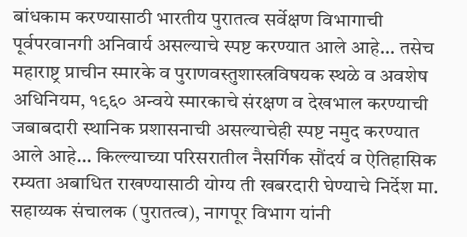बांधकाम करण्यासाठी भारतीय पुरातत्व सर्वेक्षण विभागाची पूर्वपरवानगी अनिवार्य असल्याचे स्पष्ट करण्यात आले आहे... तसेच महाराष्ट्र प्राचीन स्मारके व पुराणवस्तुशास्त्रविषयक स्थळे व अवशेष अधिनियम, १९६० अन्वये स्मारकाचे संरक्षण व देखभाल करण्याची जबाबदारी स्थानिक प्रशासनाची असल्याचेही स्पष्ट नमुद करण्यात आले आहे... किल्ल्याच्या परिसरातील नैसर्गिक सौंदर्य व ऐतिहासिक रम्यता अबाधित राखण्यासाठी योग्य ती खबरदारी घेण्याचे निर्देश मा. सहाय्यक संचालक (पुरातत्व), नागपूर विभाग यांनी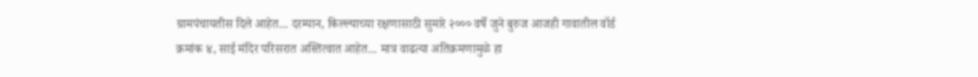ग्रामपंचायतीस दिले आहेत... दरम्यान, किल्ल्याच्या रक्षणासाठी सुमारे २००० वर्षे जुने बुरुज आजही गावातील वॉर्ड क्रमांक ४, साई मंदिर परिसरात अस्तित्वात आहेत... मात्र वाढत्या अतिक्रमणामुळे हा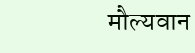मौल्यवान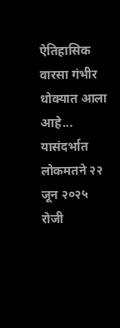ऐतिहासिक वारसा गंभीर धोक्यात आला आहे... यासंदर्भात लोकमतने २२ जून २०२५ रोजी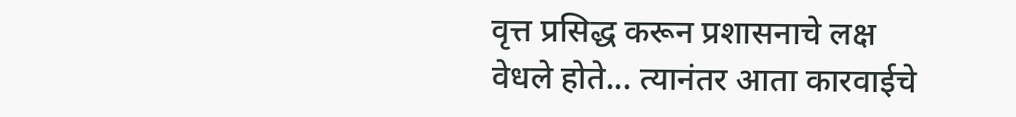वृत्त प्रसिद्ध करून प्रशासनाचे लक्ष वेधले होते... त्यानंतर आता कारवाईचे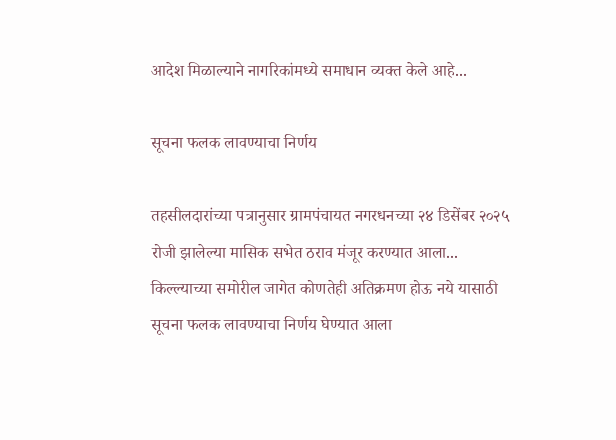आदेश मिळाल्याने नागरिकांमध्ये समाधान व्यक्त केले आहे...

सूचना फलक लावण्याचा निर्णय

तहसीलदारांच्या पत्रानुसार ग्रामपंचायत नगरधनच्या २४ डिसेंबर २०२५ रोजी झालेल्या मासिक सभेत ठराव मंजूर करण्यात आला... किल्ल्याच्या समोरील जागेत कोणतेही अतिक्रमण होऊ नये यासाठी सूचना फलक लावण्याचा निर्णय घेण्यात आला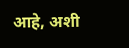आहे, अशी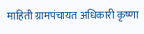माहिती ग्रामपंचायत अधिकारी कृष्णा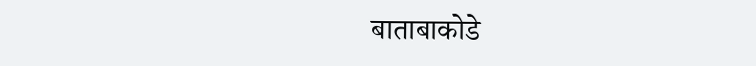बाताबाकोडे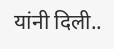यांनी दिली..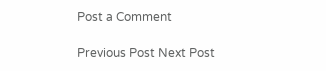Post a Comment

Previous Post Next Post